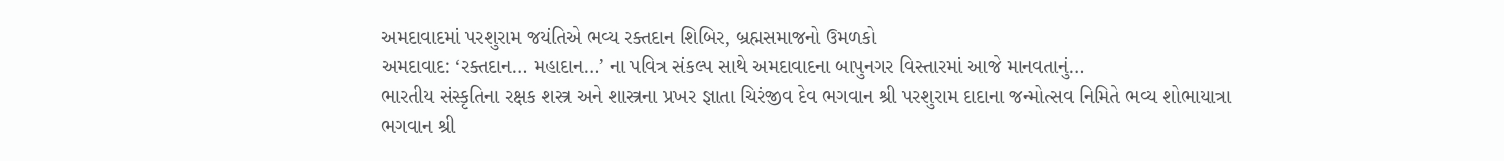અમદાવાદમાં પરશુરામ જયંતિએ ભવ્ય રક્તદાન શિબિર, બ્રહ્મસમાજનો ઉમળકો
અમદાવાદ: ‘રક્તદાન… મહાદાન…’ ના પવિત્ર સંકલ્પ સાથે અમદાવાદના બાપુનગર વિસ્તારમાં આજે માનવતાનું…
ભારતીય સંસ્કૃતિના રક્ષક શસ્ત્ર અને શાસ્ત્રના પ્રખર જ્ઞાતા ચિરંજીવ દેવ ભગવાન શ્રી પરશુરામ દાદાના જન્મોત્સવ નિમિતે ભવ્ય શોભાયાત્રા
ભગવાન શ્રી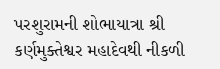પરશુરામની શોભાયાત્રા શ્રી કર્ણમુક્તેશ્વર મહાદેવથી નીકળી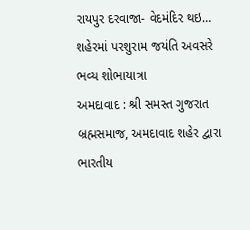રાયપુર દરવાજા- વેદમંદિર થઇ…
શહેરમાં પરશુરામ જયંતિ અવસરે ભવ્ય શોભાયાત્રા
અમદાવાદ : શ્રી સમસ્ત ગુજરાત બ્રહ્મસમાજ, અમદાવાદ શહેર દ્વારા ભારતીય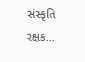સંસ્કૃતિ રક્ષક…